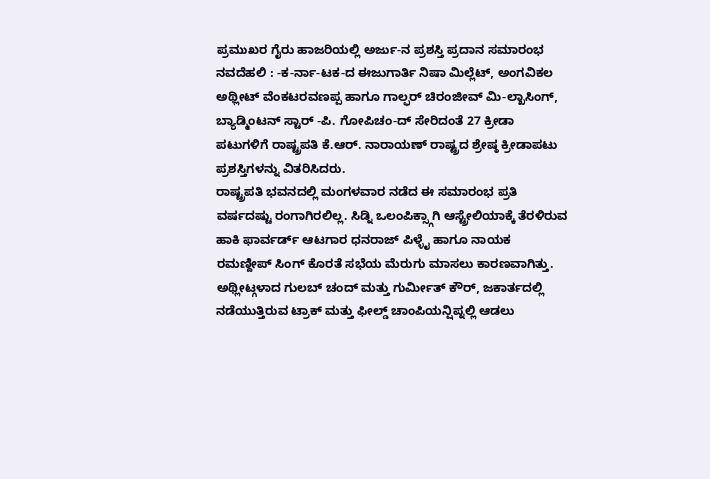ಪ್ರಮುಖರ ಗೈರು ಹಾಜರಿಯಲ್ಲಿ ಅರ್ಜು-ನ ಪ್ರಶಸ್ತಿ ಪ್ರದಾನ ಸಮಾರಂಭ
ನವದೆಹಲಿ : -ಕ-ರ್ನಾ-ಟಕ-ದ ಈಜುಗಾರ್ತಿ ನಿಷಾ ಮಿಲ್ಲೆಟ್, ಅಂಗವಿಕಲ ಅಥ್ಲೀಟ್ ವೆಂಕಟರವಣಪ್ಪ ಹಾಗೂ ಗಾಲ್ಫರ್ ಚಿರಂಜೀವ್ ಮಿ-ಲ್ಖಾಸಿಂಗ್, ಬ್ಯಾಡ್ಮಿಂಟನ್ ಸ್ಟಾರ್ -ಪಿ. ಗೋಪಿಚಂ-ದ್ ಸೇರಿದಂತೆ 27 ಕ್ರೀಡಾ ಪಟುಗಳಿಗೆ ರಾಷ್ಟ್ರಪತಿ ಕೆ.ಆರ್. ನಾರಾಯಣ್ ರಾಷ್ಟ್ರದ ಶ್ರೇಷ್ಠ ಕ್ರೀಡಾಪಟು ಪ್ರಶಸ್ತಿಗಳನ್ನು ವಿತರಿಸಿದರು.
ರಾಷ್ಟ್ರಪತಿ ಭವನದಲ್ಲಿ ಮಂಗಳವಾರ ನಡೆದ ಈ ಸಮಾರಂಭ ಪ್ರತಿ ವರ್ಷದಷ್ಟು ರಂಗಾಗಿರಲಿಲ್ಲ. ಸಿಡ್ನಿ ಒಲಂಪಿಕ್ಸ್ಗಾಗಿ ಆಸ್ಟ್ರೇಲಿಯಾಕ್ಕೆ ತೆರಳಿರುವ ಹಾಕಿ ಫಾರ್ವರ್ಡ್ ಆಟಗಾರ ಧನರಾಜ್ ಪಿಳ್ಳೈ ಹಾಗೂ ನಾಯಕ ರಮಣ್ದೀಪ್ ಸಿಂಗ್ ಕೊರತೆ ಸಭೆಯ ಮೆರುಗು ಮಾಸಲು ಕಾರಣವಾಗಿತ್ತು. ಅಥ್ಲೀಟ್ಗಳಾದ ಗುಲಬ್ ಚಂದ್ ಮತ್ತು ಗುರ್ಮೀತ್ ಕೌರ್, ಜಕಾರ್ತದಲ್ಲಿ ನಡೆಯುತ್ತಿರುವ ಟ್ರಾಕ್ ಮತ್ತು ಫೀಲ್ಡ್ ಚಾಂಪಿಯನ್ಷಿಪ್ನಲ್ಲಿ ಆಡಲು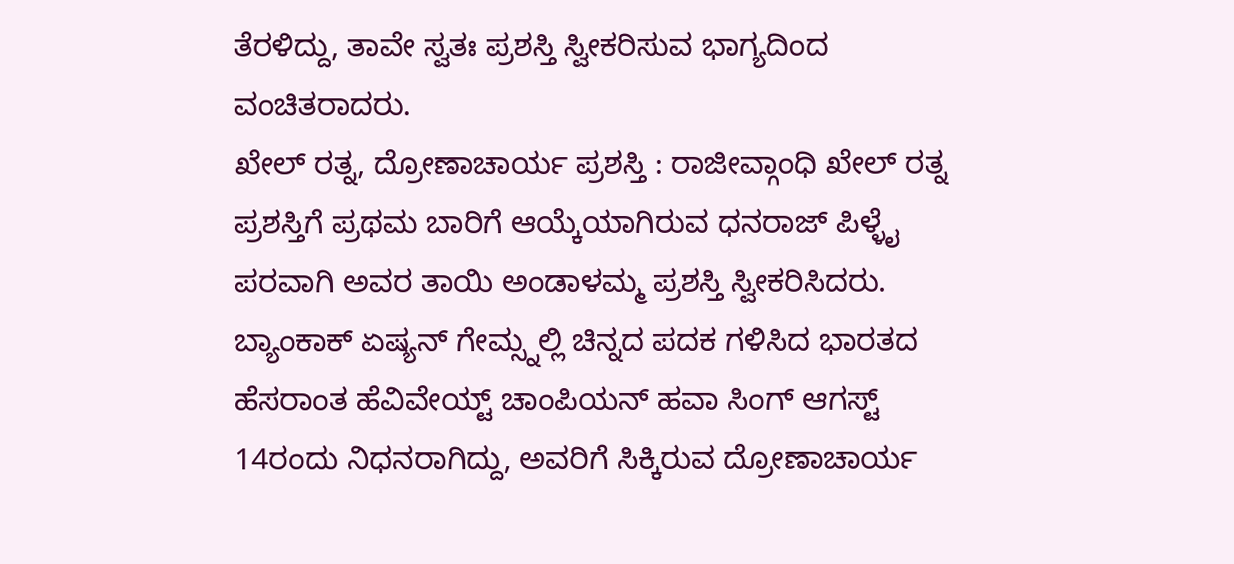ತೆರಳಿದ್ದು, ತಾವೇ ಸ್ವತಃ ಪ್ರಶಸ್ತಿ ಸ್ವೀಕರಿಸುವ ಭಾಗ್ಯದಿಂದ ವಂಚಿತರಾದರು.
ಖೇಲ್ ರತ್ನ, ದ್ರೋಣಾಚಾರ್ಯ ಪ್ರಶಸ್ತಿ : ರಾಜೀವ್ಗಾಂಧಿ ಖೇಲ್ ರತ್ನ ಪ್ರಶಸ್ತಿಗೆ ಪ್ರಥಮ ಬಾರಿಗೆ ಆಯ್ಕೆಯಾಗಿರುವ ಧನರಾಜ್ ಪಿಳ್ಳೈ ಪರವಾಗಿ ಅವರ ತಾಯಿ ಅಂಡಾಳಮ್ಮ ಪ್ರಶಸ್ತಿ ಸ್ವೀಕರಿಸಿದರು. ಬ್ಯಾಂಕಾಕ್ ಏಷ್ಯನ್ ಗೇಮ್ಸ್ನಲ್ಲಿ ಚಿನ್ನದ ಪದಕ ಗಳಿಸಿದ ಭಾರತದ ಹೆಸರಾಂತ ಹೆವಿವೇಯ್ಟ್ ಚಾಂಪಿಯನ್ ಹವಾ ಸಿಂಗ್ ಆಗಸ್ಟ್ 14ರಂದು ನಿಧನರಾಗಿದ್ದು, ಅವರಿಗೆ ಸಿಕ್ಕಿರುವ ದ್ರೋಣಾಚಾರ್ಯ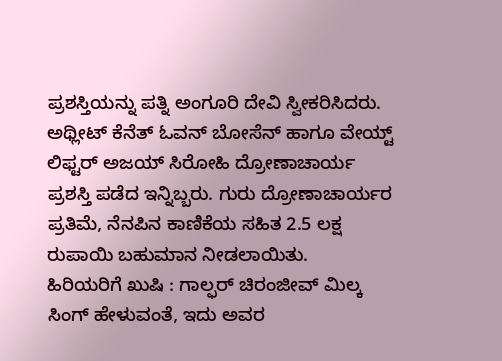ಪ್ರಶಸ್ತಿಯನ್ನು ಪತ್ನಿ ಅಂಗೂರಿ ದೇವಿ ಸ್ವೀಕರಿಸಿದರು. ಅಥ್ಲೀಟ್ ಕೆನೆತ್ ಓವನ್ ಬೋಸೆನ್ ಹಾಗೂ ವೇಯ್ಟ್ ಲಿಫ್ಟರ್ ಅಜಯ್ ಸಿರೋಹಿ ದ್ರೋಣಾಚಾರ್ಯ ಪ್ರಶಸ್ತಿ ಪಡೆದ ಇನ್ನಿಬ್ಬರು. ಗುರು ದ್ರೋಣಾಚಾರ್ಯರ ಪ್ರತಿಮೆ, ನೆನಪಿನ ಕಾಣಿಕೆಯ ಸಹಿತ 2.5 ಲಕ್ಷ ರುಪಾಯಿ ಬಹುಮಾನ ನೀಡಲಾಯಿತು.
ಹಿರಿಯರಿಗೆ ಖುಷಿ : ಗಾಲ್ಫರ್ ಚಿರಂಜೀವ್ ಮಿಲ್ಕ ಸಿಂಗ್ ಹೇಳುವಂತೆ, ಇದು ಅವರ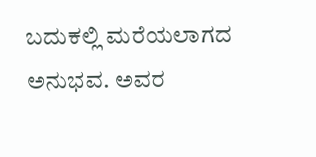ಬದುಕಲ್ಲಿ ಮರೆಯಲಾಗದ ಅನುಭವ. ಅವರ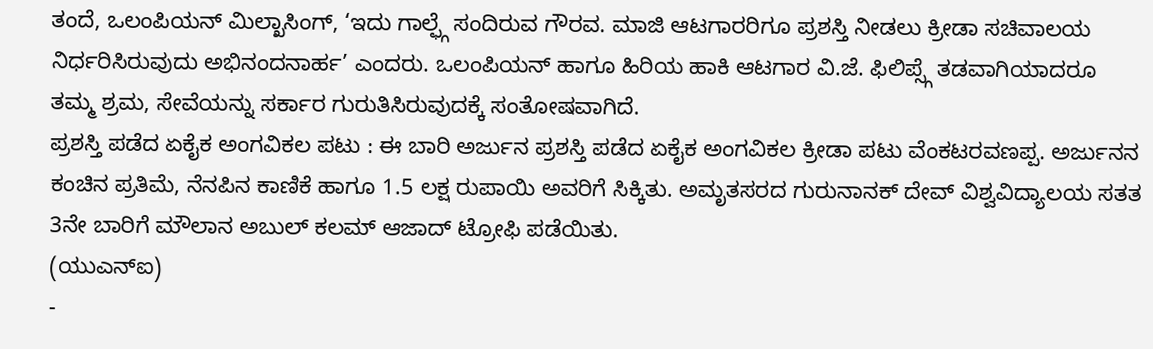ತಂದೆ, ಒಲಂಪಿಯನ್ ಮಿಲ್ಖಾಸಿಂಗ್, ‘ಇದು ಗಾಲ್ಫ್ಗೆ ಸಂದಿರುವ ಗೌರವ. ಮಾಜಿ ಆಟಗಾರರಿಗೂ ಪ್ರಶಸ್ತಿ ನೀಡಲು ಕ್ರೀಡಾ ಸಚಿವಾಲಯ ನಿರ್ಧರಿಸಿರುವುದು ಅಭಿನಂದನಾರ್ಹ’ ಎಂದರು. ಒಲಂಪಿಯನ್ ಹಾಗೂ ಹಿರಿಯ ಹಾಕಿ ಆಟಗಾರ ವಿ.ಜೆ. ಫಿಲಿಪ್ಸ್ಗೆ ತಡವಾಗಿಯಾದರೂ ತಮ್ಮ ಶ್ರಮ, ಸೇವೆಯನ್ನು ಸರ್ಕಾರ ಗುರುತಿಸಿರುವುದಕ್ಕೆ ಸಂತೋಷವಾಗಿದೆ.
ಪ್ರಶಸ್ತಿ ಪಡೆದ ಏಕೈಕ ಅಂಗವಿಕಲ ಪಟು : ಈ ಬಾರಿ ಅರ್ಜುನ ಪ್ರಶಸ್ತಿ ಪಡೆದ ಏಕೈಕ ಅಂಗವಿಕಲ ಕ್ರೀಡಾ ಪಟು ವೆಂಕಟರವಣಪ್ಪ. ಅರ್ಜುನನ ಕಂಚಿನ ಪ್ರತಿಮೆ, ನೆನಪಿನ ಕಾಣಿಕೆ ಹಾಗೂ 1.5 ಲಕ್ಷ ರುಪಾಯಿ ಅವರಿಗೆ ಸಿಕ್ಕಿತು. ಅಮೃತಸರದ ಗುರುನಾನಕ್ ದೇವ್ ವಿಶ್ವವಿದ್ಯಾಲಯ ಸತತ 3ನೇ ಬಾರಿಗೆ ಮೌಲಾನ ಅಬುಲ್ ಕಲಮ್ ಆಜಾದ್ ಟ್ರೋಫಿ ಪಡೆಯಿತು.
(ಯುಎನ್ಐ)
-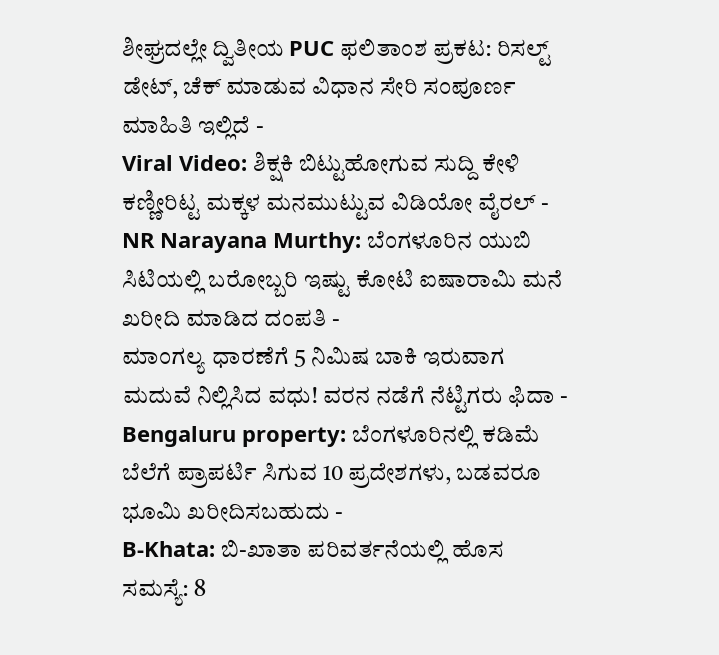ಶೀಘ್ರದಲ್ಲೇ ದ್ವಿತೀಯ PUC ಫಲಿತಾಂಶ ಪ್ರಕಟ: ರಿಸಲ್ಟ್ ಡೇಟ್, ಚೆಕ್ ಮಾಡುವ ವಿಧಾನ ಸೇರಿ ಸಂಪೂರ್ಣ ಮಾಹಿತಿ ಇಲ್ಲಿದೆ -
Viral Video: ಶಿಕ್ಷಕಿ ಬಿಟ್ಟುಹೋಗುವ ಸುದ್ದಿ ಕೇಳಿ ಕಣ್ಣೀರಿಟ್ಟ ಮಕ್ಕಳ ಮನಮುಟ್ಟುವ ವಿಡಿಯೋ ವೈರಲ್ -
NR Narayana Murthy: ಬೆಂಗಳೂರಿನ ಯುಬಿ ಸಿಟಿಯಲ್ಲಿ ಬರೋಬ್ಬರಿ ಇಷ್ಟು ಕೋಟಿ ಐಷಾರಾಮಿ ಮನೆ ಖರೀದಿ ಮಾಡಿದ ದಂಪತಿ -
ಮಾಂಗಲ್ಯ ಧಾರಣೆಗೆ 5 ನಿಮಿಷ ಬಾಕಿ ಇರುವಾಗ ಮದುವೆ ನಿಲ್ಲಿಸಿದ ವಧು! ವರನ ನಡೆಗೆ ನೆಟ್ಟಿಗರು ಫಿದಾ -
Bengaluru property: ಬೆಂಗಳೂರಿನಲ್ಲಿ ಕಡಿಮೆ ಬೆಲೆಗೆ ಪ್ರಾಪರ್ಟಿ ಸಿಗುವ 10 ಪ್ರದೇಶಗಳು, ಬಡವರೂ ಭೂಮಿ ಖರೀದಿಸಬಹುದು -
B-Khata: ಬಿ-ಖಾತಾ ಪರಿವರ್ತನೆಯಲ್ಲಿ ಹೊಸ ಸಮಸ್ಯೆ: 8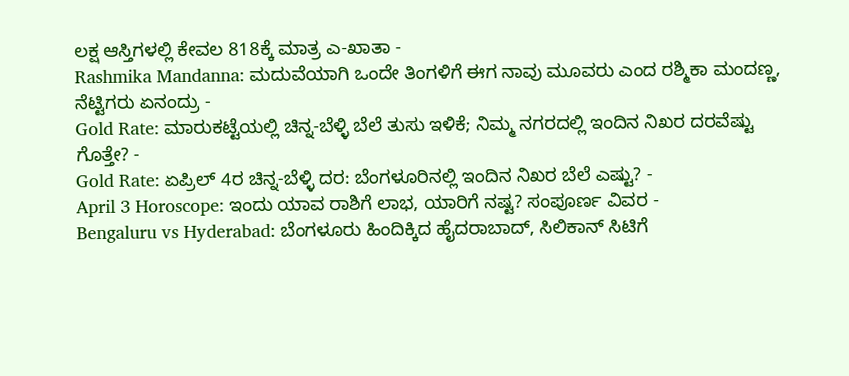ಲಕ್ಷ ಆಸ್ತಿಗಳಲ್ಲಿ ಕೇವಲ 818ಕ್ಕೆ ಮಾತ್ರ ಎ-ಖಾತಾ -
Rashmika Mandanna: ಮದುವೆಯಾಗಿ ಒಂದೇ ತಿಂಗಳಿಗೆ ಈಗ ನಾವು ಮೂವರು ಎಂದ ರಶ್ಮಿಕಾ ಮಂದಣ್ಣ, ನೆಟ್ಟಿಗರು ಏನಂದ್ರು -
Gold Rate: ಮಾರುಕಟ್ಟೆಯಲ್ಲಿ ಚಿನ್ನ-ಬೆಳ್ಳಿ ಬೆಲೆ ತುಸು ಇಳಿಕೆ; ನಿಮ್ಮ ನಗರದಲ್ಲಿ ಇಂದಿನ ನಿಖರ ದರವೆಷ್ಟು ಗೊತ್ತೇ? -
Gold Rate: ಏಪ್ರಿಲ್ 4ರ ಚಿನ್ನ-ಬೆಳ್ಳಿ ದರ: ಬೆಂಗಳೂರಿನಲ್ಲಿ ಇಂದಿನ ನಿಖರ ಬೆಲೆ ಎಷ್ಟು? -
April 3 Horoscope: ಇಂದು ಯಾವ ರಾಶಿಗೆ ಲಾಭ, ಯಾರಿಗೆ ನಷ್ಟ? ಸಂಪೂರ್ಣ ವಿವರ -
Bengaluru vs Hyderabad: ಬೆಂಗಳೂರು ಹಿಂದಿಕ್ಕಿದ ಹೈದರಾಬಾದ್, ಸಿಲಿಕಾನ್ ಸಿಟಿಗೆ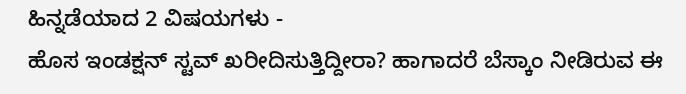ಹಿನ್ನಡೆಯಾದ 2 ವಿಷಯಗಳು -
ಹೊಸ ಇಂಡಕ್ಷನ್ ಸ್ಟವ್ ಖರೀದಿಸುತ್ತಿದ್ದೀರಾ? ಹಾಗಾದರೆ ಬೆಸ್ಕಾಂ ನೀಡಿರುವ ಈ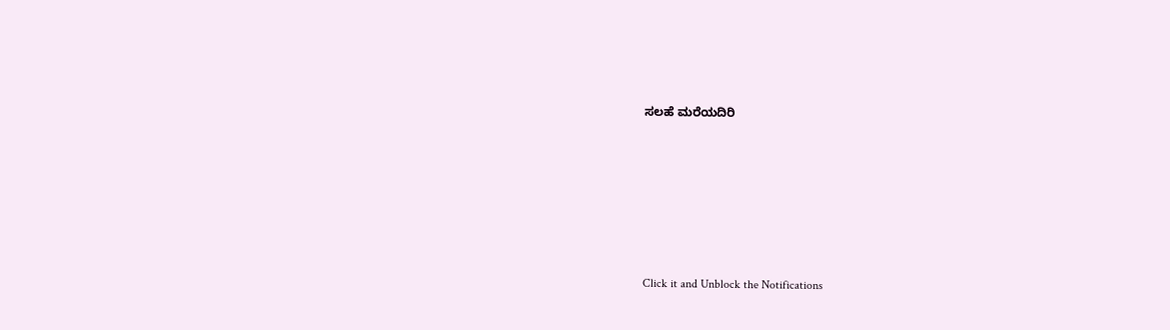ಸಲಹೆ ಮರೆಯದಿರಿ












Click it and Unblock the Notifications